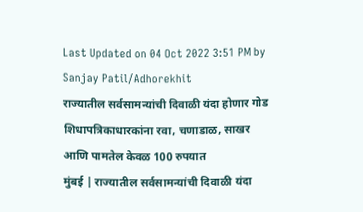Last Updated on 04 Oct 2022 3:51 PM by Sanjay Patil/Adhorekhit
राज्यातील सर्वसामन्यांची दिवाळी यंदा होणार गोड
शिधापत्रिकाधारकांना रवा, चणाडाळ, साखर आणि पामतेल केवळ 100 रुपयात
मुंबई | राज्यातील सर्वसामन्यांची दिवाळी यंदा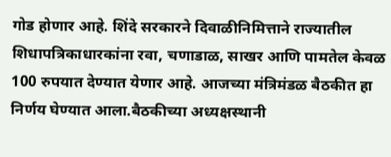गोड होणार आहे. शिंदे सरकारने दिवाळीनिमित्ताने राज्यातील शिधापत्रिकाधारकांना रवा, चणाडाळ, साखर आणि पामतेल केवळ 100 रुपयात देण्यात येणार आहे. आजच्या मंत्रिमंडळ बैठकीत हा निर्णय घेण्यात आला.बैठकीच्या अध्यक्षस्थानी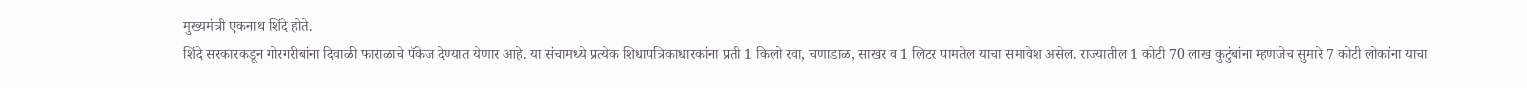मुख्यमंत्री एकनाथ शिंदे होते.
शिंदे सरकारकडून गोरगरीबांना दिवाळी फाराळाचे पॅकेज देण्यात येणार आहे. या संचामध्ये प्रत्येक शिधापत्रिकाधारकांना प्रती 1 किलो रवा, चणाडाळ, साखर व 1 लिटर पामतेल याचा समावेश असेल. राज्यातील 1 कोटी 70 लाख कुटुंबांना म्हणजेच सुमारे 7 कोटी लोकांना याचा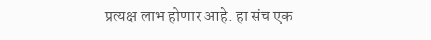प्रत्यक्ष लाभ होणार आहे. हा संच एक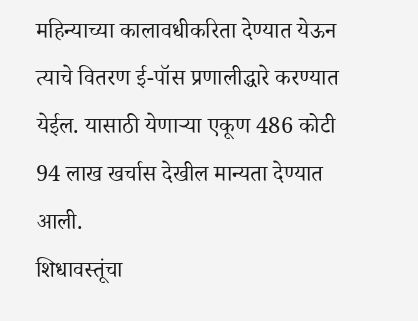महिन्याच्या कालावधीकरिता देण्यात येऊन त्याचे वितरण ई-पॉस प्रणालीद्धारे करण्यात येईल. यासाठी येणाऱ्या एकूण 486 कोटी 94 लाख खर्चास देखील मान्यता देण्यात आली.
शिधावस्तूंचा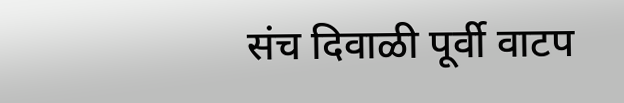संच दिवाळी पूर्वी वाटप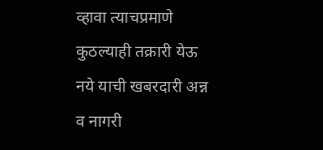व्हावा त्याचप्रमाणे कुठल्याही तक्रारी येऊ नये याची खबरदारी अन्न व नागरी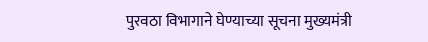पुरवठा विभागाने घेण्याच्या सूचना मुख्यमंत्री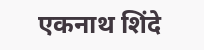एकनाथ शिंदे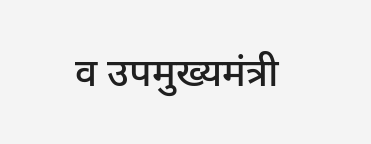व उपमुख्यमंत्री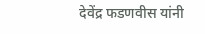देवेंद्र फडणवीस यांनी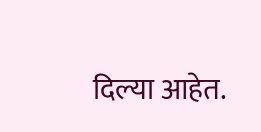दिल्या आहेत.